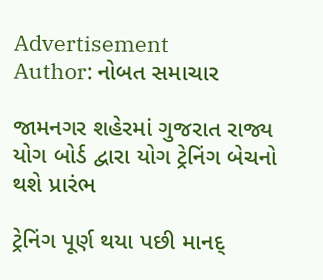Advertisement
Author: નોબત સમાચાર

જામનગર શહેરમાં ગુજરાત રાજ્ય યોગ બોર્ડ દ્વારા યોગ ટ્રેનિંગ બેચનો થશે પ્રારંભ

ટ્રેનિંગ પૂર્ણ થયા પછી માનદ્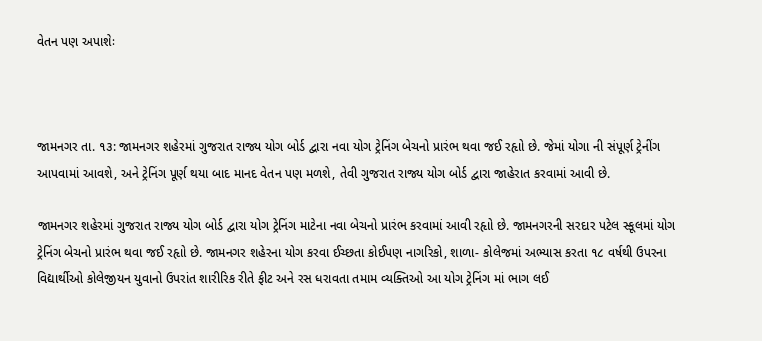વેતન પણ અપાશેઃ



જામનગર તા. ૧૩: જામનગર શહેરમાં ગુજરાત રાજ્ય યોગ બોર્ડ દ્વારા નવા યોગ ટ્રેનિંગ બેચનો પ્રારંભ થવા જઈ રહૃાો છે. જેમાં યોગા ની સંપૂર્ણ ટ્રેનીંગ આપવામાં આવશે, અને ટ્રેનિંગ પૂર્ણ થયા બાદ માનદ વેતન પણ મળશે, તેવી ગુજરાત રાજ્ય યોગ બોર્ડ દ્વારા જાહેરાત કરવામાં આવી છે.

જામનગર શહેરમાં ગુજરાત રાજ્ય યોગ બોર્ડ દ્વારા યોગ ટ્રેનિંગ માટેના નવા બેચનો પ્રારંભ કરવામાં આવી રહૃાો છે. જામનગરની સરદાર પટેલ સ્કૂલમાં યોગ ટ્રેનિંગ બેચનો પ્રારંભ થવા જઈ રહૃાો છે. જામનગર શહેરના યોગ કરવા ઈચ્છતા કોઈપણ નાગરિકો, શાળા- કોલેજમાં અભ્યાસ કરતા ૧૮ વર્ષથી ઉપરના વિદ્યાર્થીઓ કોલેજીયન યુવાનો ઉપરાંત શારીરિક રીતે ફીટ અને રસ ધરાવતા તમામ વ્યક્તિઓ આ યોગ ટ્રેનિંગ માં ભાગ લઈ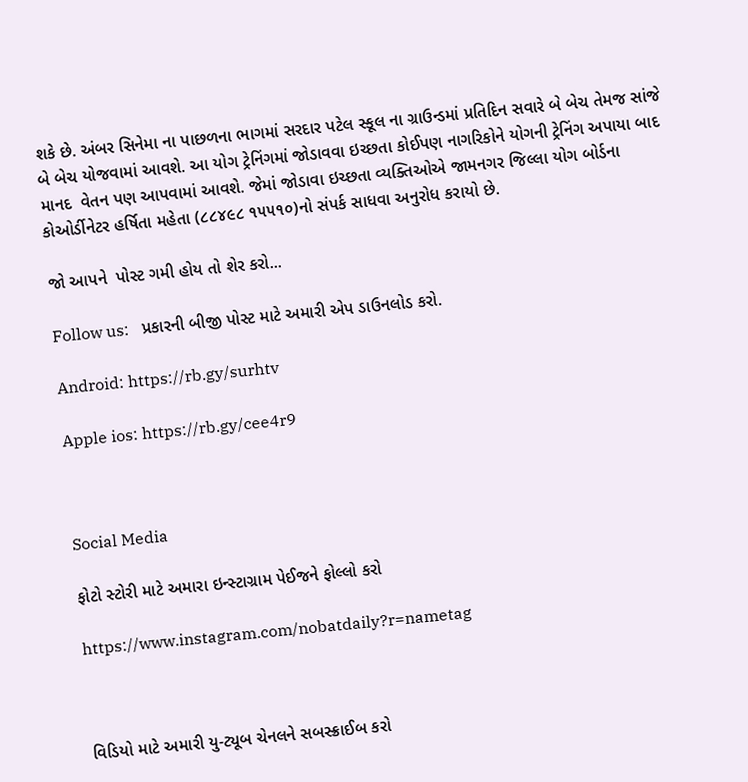શકે છે. અંબર સિનેમા ના પાછળના ભાગમાં સરદાર પટેલ સ્કૂલ ના ગ્રાઉન્ડમાં પ્રતિદિન સવારે બે બેચ તેમજ સાંજે બે બેચ યોજવામાં આવશે. આ યોગ ટ્રેનિંગમાં જોડાવવા ઇચ્છતા કોઈપણ નાગરિકોને યોગની ટ્રેનિંગ અપાયા બાદ માનદ  વેતન પણ આપવામાં આવશે. જેમાં જોડાવા ઇચ્છતા વ્યક્તિઓએ જામનગર જિલ્લા યોગ બોર્ડના કોઓર્ડીનેટર હર્ષિતા મહેતા (૮૮૪૯૮ ૧૫૫૧૦)નો સંપર્ક સાધવા અનુરોધ કરાયો છે.

જો આપને  પોસ્ટ ગમી હોય તો શેર કરો...

Follow us:   પ્રકારની બીજી પોસ્ટ માટે અમારી એપ ડાઉનલોડ કરો.

Android: https://rb.gy/surhtv

Apple ios: https://rb.gy/cee4r9



Social Media

ફોટો સ્ટોરી માટે અમારા ઇન્સ્ટાગ્રામ પેઈજને ફોલ્લો કરો

https://www.instagram.com/nobatdaily?r=nametag



વિડિયો માટે અમારી યુ-ટ્યૂબ ચેનલને સબસ્ક્રાઈબ કરો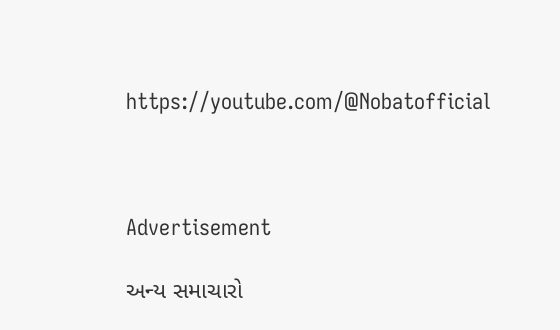https://youtube.com/@Nobatofficial



Advertisement

અન્ય સમાચારો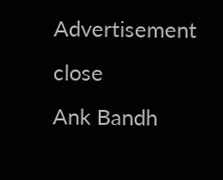Advertisement
close
Ank Bandh